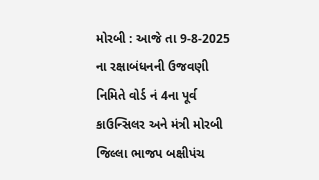મોરબી : આજે તા 9-8-2025 ના રક્ષાબંધનની ઉજવણી નિમિતે વોર્ડ નં 4ના પૂર્વ કાઉન્સિલર અને મંત્રી મોરબી જિલ્લા ભાજપ બક્ષીપંચ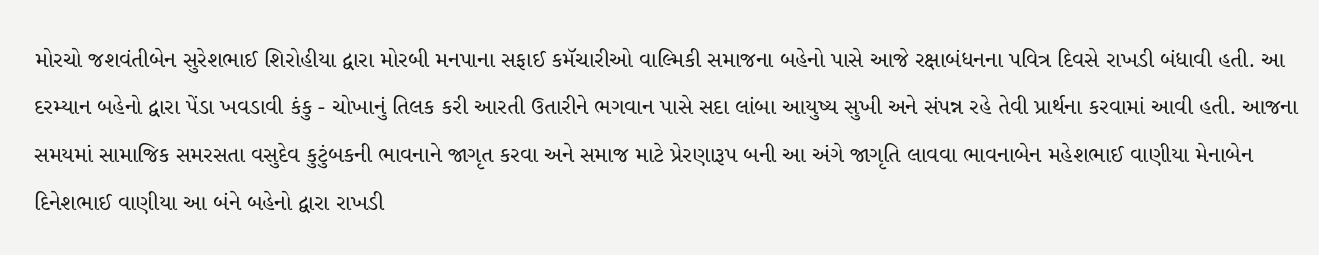મોરચો જશવંતીબેન સુરેશભાઈ શિરોહીયા દ્વારા મોરબી મનપાના સફાઈ કમૅચારીઓ વાલ્મિકી સમાજના બહેનો પાસે આજે રક્ષાબંધનના પવિત્ર દિવસે રાખડી બંધાવી હતી. આ દરમ્યાન બહેનો દ્વારા પેંડા ખવડાવી કંકુ - ચોખાનું તિલક કરી આરતી ઉતારીને ભગવાન પાસે સદા લાંબા આયુષ્ય સુખી અને સંપન્ન રહે તેવી પ્રાર્થના કરવામાં આવી હતી. આજના સમયમાં સામાજિક સમરસતા વસુદેવ કુટુંબકની ભાવનાને જાગૃત કરવા અને સમાજ માટે પ્રેરણારૂપ બની આ અંગે જાગૃતિ લાવવા ભાવનાબેન મહેશભાઈ વાણીયા મેનાબેન દિનેશભાઈ વાણીયા આ બંને બહેનો દ્વારા રાખડી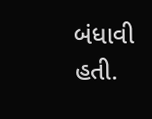બંધાવી હતી.